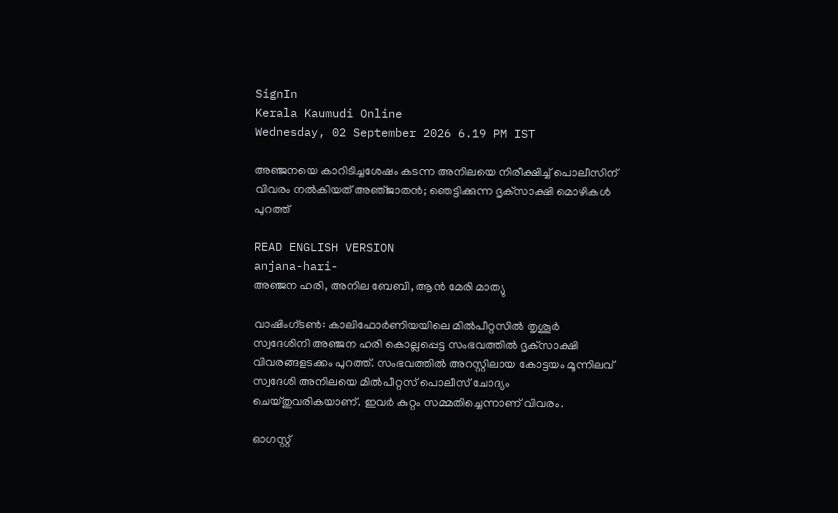SignIn
Kerala Kaumudi Online
Wednesday, 02 September 2026 6.19 PM IST

അഞ്ജനയെ കാറിടിച്ചശേഷം കടന്ന അനിലയെ നിരീക്ഷിച്ച് പൊലീസിന് വിവരം നൽകിയത് അഞ്‌ജാതൻ; ഞെട്ടിക്കുന്ന ദൃക്‌സാക്ഷി മൊഴികൾ പുറത്ത്

READ ENGLISH VERSION
anjana-hari-
അഞ്ജന ഹരി, അനില ബേബി, ആൻ മേരി മാത്യു

വാഷിംഗ്‌ടൺ: കാലിഫോർണിയയിലെ മിൽപീറ്റസിൽ തൃശൂർ സ്വദേശിനി അഞ്ജന ഹരി കൊല്ലപ്പെട്ട സംഭവത്തിൽ ദൃക്‌സാക്ഷി വിവരങ്ങളടക്കം പുറത്ത്. സംഭവത്തിൽ അറസ്റ്റിലായ കോട്ടയം മൂന്നിലവ് സ്വദേശി അനിലയെ മിൽപീറ്റസ് പൊലീസ് ചോദ്യം ചെയ്തുവരികയാണ്. ഇവർ കുറ്റം സമ്മതിച്ചെന്നാണ് വിവരം.

ഓഗസ്റ്റ്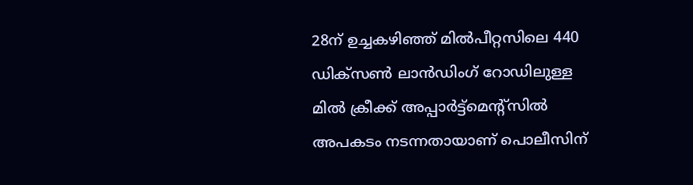28ന് ഉച്ചകഴിഞ്ഞ് മിൽപീറ്റസിലെ 440 ഡിക്‌സൺ ലാൻഡിംഗ് റോഡിലുള്ള മിൽ ക്രീക്ക് അപ്പാർട്ട്‌മെന്റ്‌സിൽ അപകടം നടന്നതായാണ് പൊലീസിന്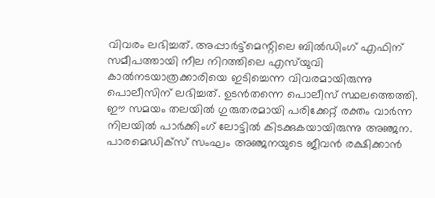വിവരം ലഭിച്ചത്. അപ്പാർട്ട്‌മെന്റിലെ ബിൽഡിംഗ് എഫിന് സമീപത്തായി നീല നിറത്തിലെ എസ്‌യുവി കാൽനടയാത്രക്കാരിയെ ഇടിച്ചെന്ന വിവരമായിരുന്നു പൊലീസിന് ലഭിച്ചത്. ഉടൻതന്നെ പൊലീസ് സ്ഥലത്തെത്തി. ഈ സമയം തലയിൽ ഗുരുതരമായി പരിക്കേറ്റ് രക്തം വാർന്ന നിലയിൽ പാർക്കിംഗ് ലോട്ടിൽ കിടക്കുകയായിരുന്നു അഞ്ജന. പാരമെഡിക്‌സ് സംഘം അഞ്ജനയുടെ ജീവൻ രക്ഷിക്കാൻ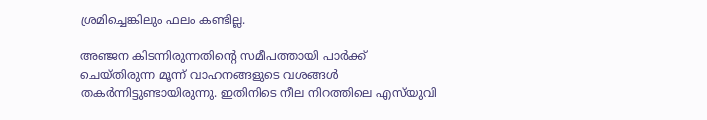ശ്രമിച്ചെങ്കിലും ഫലം കണ്ടില്ല.

അഞ്ജന കിടന്നിരുന്നതിന്റെ സമീപത്തായി പാർക്ക് ചെയ്തിരുന്ന മൂന്ന് വാഹനങ്ങളുടെ വശങ്ങൾ തകർന്നിട്ടുണ്ടായിരുന്നു. ഇതിനിടെ നീല നിറത്തിലെ എസ്‌യുവി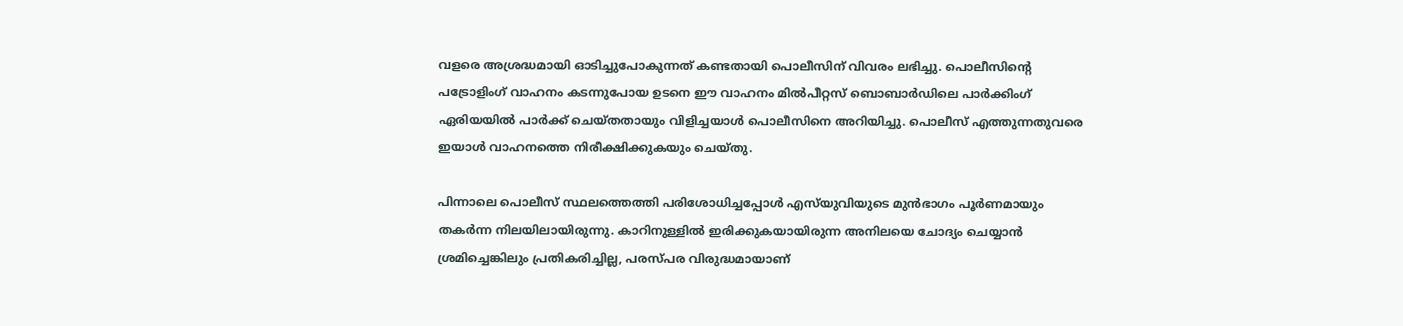വളരെ അശ്രദ്ധമായി ഓടിച്ചുപോകുന്നത് കണ്ടതായി പൊലീസിന് വിവരം ലഭിച്ചു. പൊലീസിന്റെ പട്രോളിംഗ് വാഹനം കടന്നുപോയ ഉടനെ ഈ വാഹനം മിൽപീറ്റസ് ബൊബാർഡിലെ പാർക്കിംഗ് ഏരിയയിൽ പാർക്ക് ചെയ്തതായും വിളിച്ചയാൾ പൊലീസിനെ അറിയിച്ചു. പൊലീസ് എത്തുന്നതുവരെ ഇയാൾ വാഹനത്തെ നിരീക്ഷിക്കുകയും ചെയ്തു.

പിന്നാലെ പൊലീസ് സ്ഥലത്തെത്തി പരിശോധിച്ചപ്പോൾ എസ്‌യുവിയുടെ മുൻഭാഗം പൂ‌ർണമായും തകർന്ന നിലയിലായിരുന്നു. കാറിനുള്ളിൽ ഇരിക്കുകയായിരുന്ന അനിലയെ ചോദ്യം ചെയ്യാൻ ശ്രമിച്ചെങ്കിലും പ്രതികരിച്ചില്ല, പരസ്‌പര വിരുദ്ധമായാണ്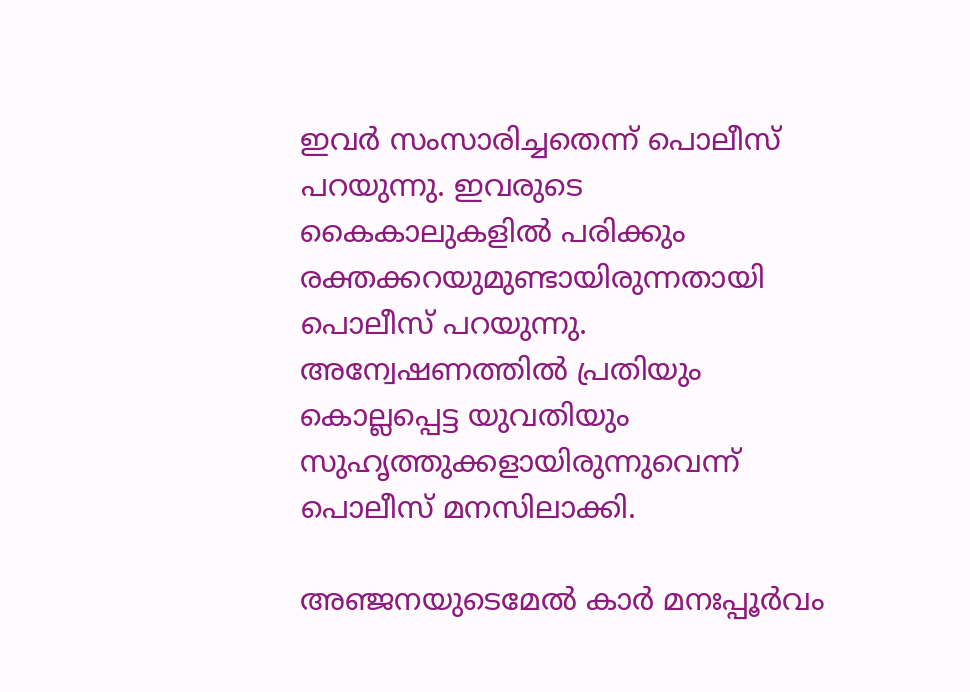ഇവർ സംസാരിച്ചതെന്ന് പൊലീസ് പറയുന്നു. ഇവരുടെ കൈകാലുകളിൽ പരിക്കും രക്തക്കറയുമുണ്ടായിരുന്നതായി പൊലീസ് പറയുന്നു. അന്വേഷണത്തിൽ പ്രതിയും കൊല്ലപ്പെട്ട യുവതിയും സുഹൃത്തുക്കളായിരുന്നുവെന്ന് പൊലീസ് മനസിലാക്കി.

അഞ്ജനയുടെമേൽ കാർ മനഃപ്പൂർവം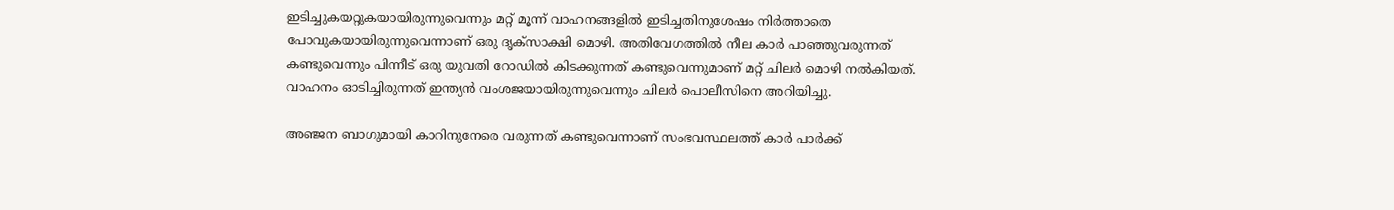ഇടിച്ചുകയറ്റുകയായിരുന്നുവെന്നും മറ്റ് മൂന്ന് വാഹനങ്ങളിൽ ഇടിച്ചതിനുശേഷം നിർത്താതെ പോവുകയായിരുന്നുവെന്നാണ് ഒരു ദൃക്‌സാക്ഷി മൊഴി. അതിവേഗത്തിൽ നീല കാർ പാഞ്ഞുവരുന്നത് കണ്ടുവെന്നും പിന്നീട് ഒരു യുവതി റോഡിൽ കിടക്കുന്നത് കണ്ടുവെന്നുമാണ് മറ്റ് ചിലർ മൊഴി നൽകിയത്. വാഹനം ഓടിച്ചിരുന്നത് ഇന്ത്യൻ വംശജയായിരുന്നുവെന്നും ചിലർ പൊലീസിനെ അറിയിച്ചു.

അഞ്ജന ബാഗുമായി കാറിനുനേരെ വരുന്നത് കണ്ടുവെന്നാണ് സംഭവസ്ഥലത്ത് കാർ പാർക്ക്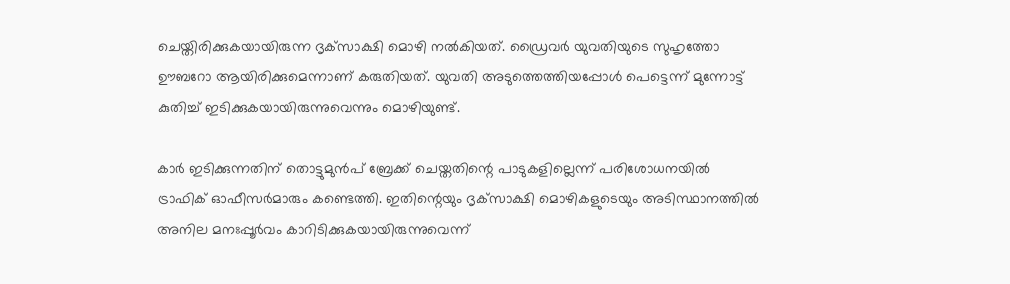ചെയ്തിരിക്കുകയായിരുന്ന ദൃക്‌സാക്ഷി മൊഴി നൽകിയത്. ഡ്രൈവർ യുവതിയുടെ സുഹൃത്തോ ഊബറോ ആയിരിക്കുമെന്നാണ് കരുതിയത്. യുവതി അടുത്തെത്തിയപ്പോൾ പെട്ടെന്ന് മുന്നോട്ട് കുതിച്ച് ഇടിക്കുകയായിരുന്നുവെന്നും മൊഴിയുണ്ട്.

കാർ ഇടിക്കുന്നതിന് തൊട്ടുമുൻപ് ബ്രേക്ക് ചെയ്തതിന്റെ പാടുകളില്ലെന്ന് പരിശോധനയിൽ ട്രാഫിക് ഓഫീസർമാരും കണ്ടെത്തി. ഇതിന്റെയും ദൃക്‌സാക്ഷി മൊഴികളുടെയും അടിസ്ഥാനത്തിൽ അനില മനഃപ്പൂർവം കാറിടിക്കുകയായിരുന്നുവെന്ന്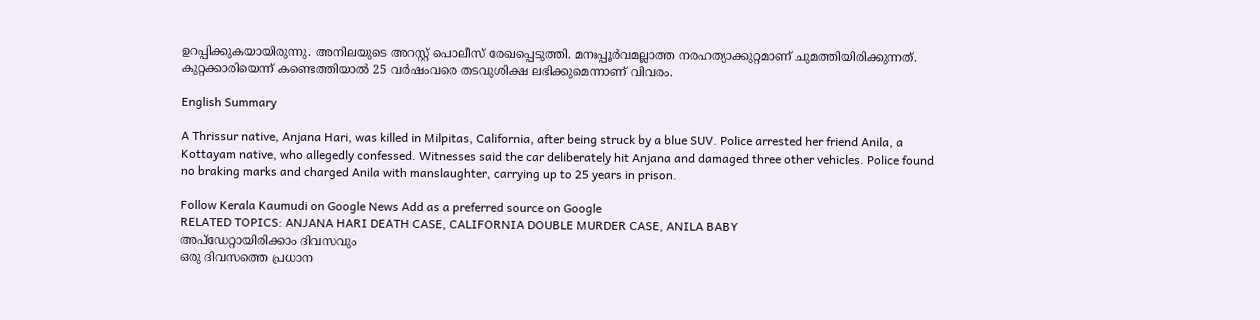ഉറപ്പിക്കുകയായിരുന്നു. അനിലയുടെ അറസ്റ്റ് പൊലീസ് രേഖപ്പെടുത്തി. മനഃപ്പൂർവമല്ലാത്ത നരഹത്യാക്കുറ്റമാണ് ചുമത്തിയിരിക്കുന്നത്. കുറ്റക്കാരിയെന്ന് കണ്ടെത്തിയാൽ 25 വർഷംവരെ തടവുശിക്ഷ ലഭിക്കുമെന്നാണ് വിവരം.

English Summary

A Thrissur native, Anjana Hari, was killed in Milpitas, California, after being struck by a blue SUV. Police arrested her friend Anila, a Kottayam native, who allegedly confessed. Witnesses said the car deliberately hit Anjana and damaged three other vehicles. Police found no braking marks and charged Anila with manslaughter, carrying up to 25 years in prison.

Follow Kerala Kaumudi on Google News Add as a preferred source on Google
RELATED TOPICS: ANJANA HARI DEATH CASE, CALIFORNIA DOUBLE MURDER CASE, ANILA BABY
അപ്ഡേറ്റായിരിക്കാം ദിവസവും
ഒരു ദിവസത്തെ പ്രധാന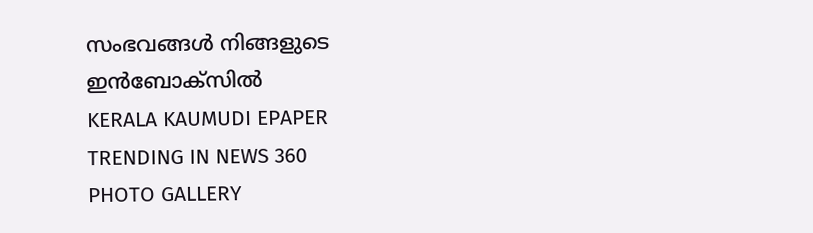സംഭവങ്ങൾ നിങ്ങളുടെ ഇൻബോക്സിൽ
KERALA KAUMUDI EPAPER
TRENDING IN NEWS 360
PHOTO GALLERY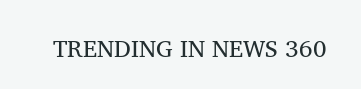TRENDING IN NEWS 360